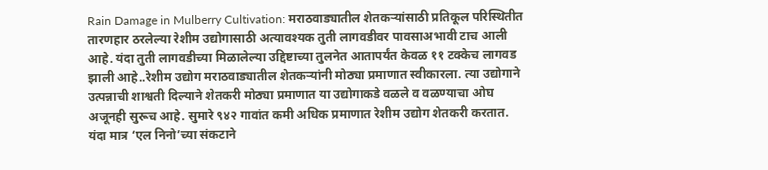Rain Damage in Mulberry Cultivation: मराठवाड्यातील शेतकऱ्यांसाठी प्रतिकूल परिस्थितीत तारणहार ठरलेल्या रेशीम उद्योगासाठी अत्यावश्यक तुती लागवडीवर पावसाअभावी टाच आली आहे. यंदा तुती लागवडीच्या मिळालेल्या उद्दिष्टाच्या तुलनेत आतापर्यंत केवळ ११ टक्केच लागवड झाली आहे..रेशीम उद्योग मराठवाड्यातील शेतकऱ्यांनी मोठ्या प्रमाणात स्वीकारला. त्या उद्योगाने उत्पन्नाची शाश्वती दिल्याने शेतकरी मोठ्या प्रमाणात या उद्योगाकडे वळले व वळण्याचा ओघ अजूनही सुरूच आहे. सुमारे ९४२ गावांत कमी अधिक प्रमाणात रेशीम उद्योग शेतकरी करतात. यंदा मात्र ‘एल निनो’च्या संकटाने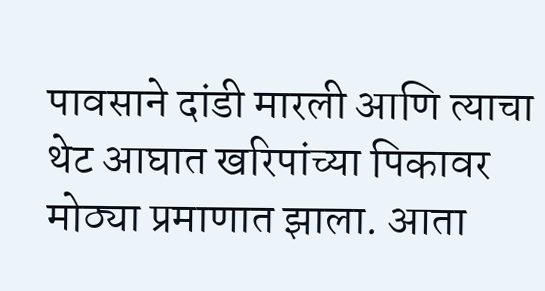पावसाने दांडी मारली आणि त्याचा थेट आघात खरिपांच्या पिकावर मोठ्या प्रमाणात झाला. आता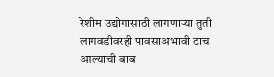रेशीम उद्योगासाठी लागणाऱ्या तुती लागवडीवरही पावसाअभावी टाच आल्याची बाब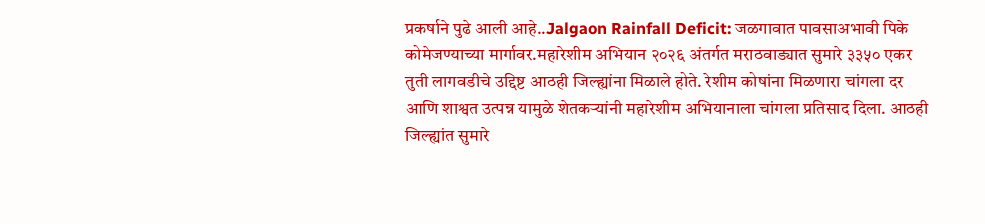प्रकर्षाने पुढे आली आहे..Jalgaon Rainfall Deficit: जळगावात पावसाअभावी पिके कोमेजण्याच्या मार्गावर.महारेशीम अभियान २०२६ अंतर्गत मराठवाड्यात सुमारे ३३५० एकर तुती लागवडीचे उद्दिष्ट आठही जिल्ह्यांना मिळाले होते. रेशीम कोषांना मिळणारा चांगला दर आणि शाश्वत उत्पन्न यामुळे शेतकऱ्यांनी महारेशीम अभियानाला चांगला प्रतिसाद दिला. आठही जिल्ह्यांत सुमारे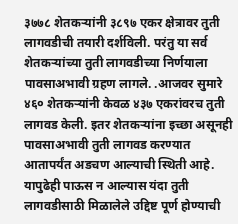३७७८ शेतकऱ्यांनी ३८९७ एकर क्षेत्रावर तुती लागवडीची तयारी दर्शविली. परंतु या सर्व शेतकऱ्यांच्या तुती लागवडीच्या निर्णयाला पावसाअभावी ग्रहण लागले. .आजवर सुमारे ४६० शेतकऱ्यांनी केवळ ४३७ एकरांवरच तुती लागवड केली. इतर शेतकऱ्यांना इच्छा असूनही पावसाअभावी तुती लागवड करण्यात आतापर्यंत अडचण आल्याची स्थिती आहे. यापुढेही पाऊस न आल्यास यंदा तुती लागवडीसाठी मिळालेले उद्दिष्ट पूर्ण होण्याची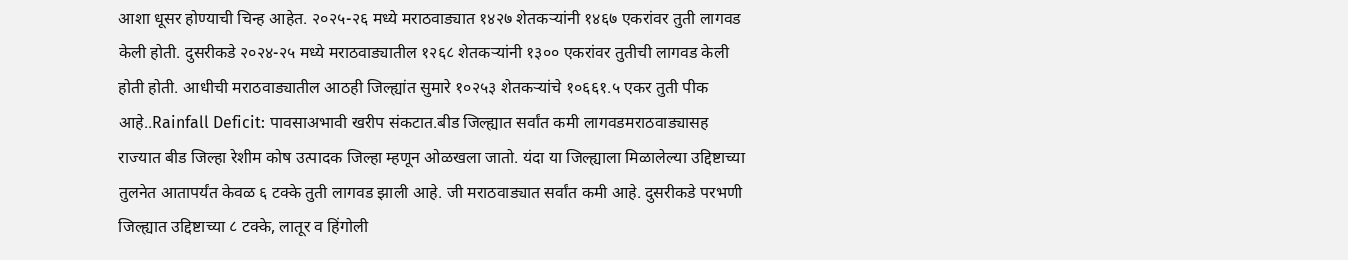आशा धूसर होण्याची चिन्ह आहेत. २०२५-२६ मध्ये मराठवाड्यात १४२७ शेतकऱ्यांनी १४६७ एकरांवर तुती लागवड केली होती. दुसरीकडे २०२४-२५ मध्ये मराठवाड्यातील १२६८ शेतकऱ्यांनी १३०० एकरांवर तुतीची लागवड केली होती होती. आधीची मराठवाड्यातील आठही जिल्ह्यांत सुमारे १०२५३ शेतकऱ्यांचे १०६६१.५ एकर तुती पीक आहे..Rainfall Deficit: पावसाअभावी खरीप संकटात.बीड जिल्ह्यात सर्वांत कमी लागवडमराठवाड्यासह राज्यात बीड जिल्हा रेशीम कोष उत्पादक जिल्हा म्हणून ओळखला जातो. यंदा या जिल्ह्याला मिळालेल्या उद्दिष्टाच्या तुलनेत आतापर्यंत केवळ ६ टक्के तुती लागवड झाली आहे. जी मराठवाड्यात सर्वांत कमी आहे. दुसरीकडे परभणी जिल्ह्यात उद्दिष्टाच्या ८ टक्के, लातूर व हिंगोली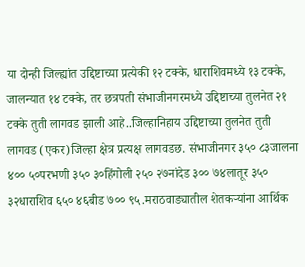या दोन्ही जिल्ह्यांत उद्दिष्टाच्या प्रत्येकी १२ टक्के, धाराशिवमध्ये १३ टक्के, जालन्यात १४ टक्के, तर छत्रपती संभाजीनगरमध्ये उद्दिष्टाच्या तुलनेत २१ टक्के तुती लागवड झाली आहे..जिल्हानिहाय उद्दिष्टाच्या तुलनेत तुती लागवड (एकर)जिल्हा क्षेत्र प्रत्यक्ष लागवडछ. संभाजीनगर ३५० ८३जालना ४०० ५०परभणी ३५० ३०हिंगोली २५० २७नांदेड ३०० ७४लातूर ३५० ३२धाराशिव ६५० ४६बीड ७०० ९५.मराठवाड्यातील शेतकऱ्यांना आर्थिक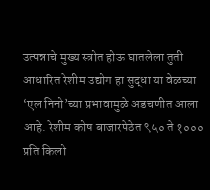उत्पन्नाचे मुख्य स्त्रोत होऊ घातलेला तुती आधारित रेशीम उद्योग हा सुद्धा या वेळच्या ‘एल निनो’च्या प्रभावामुळे अडचणीत आला आहे. रेशीम कोष बाजारपेठेत ९५० ते १००० प्रति किलो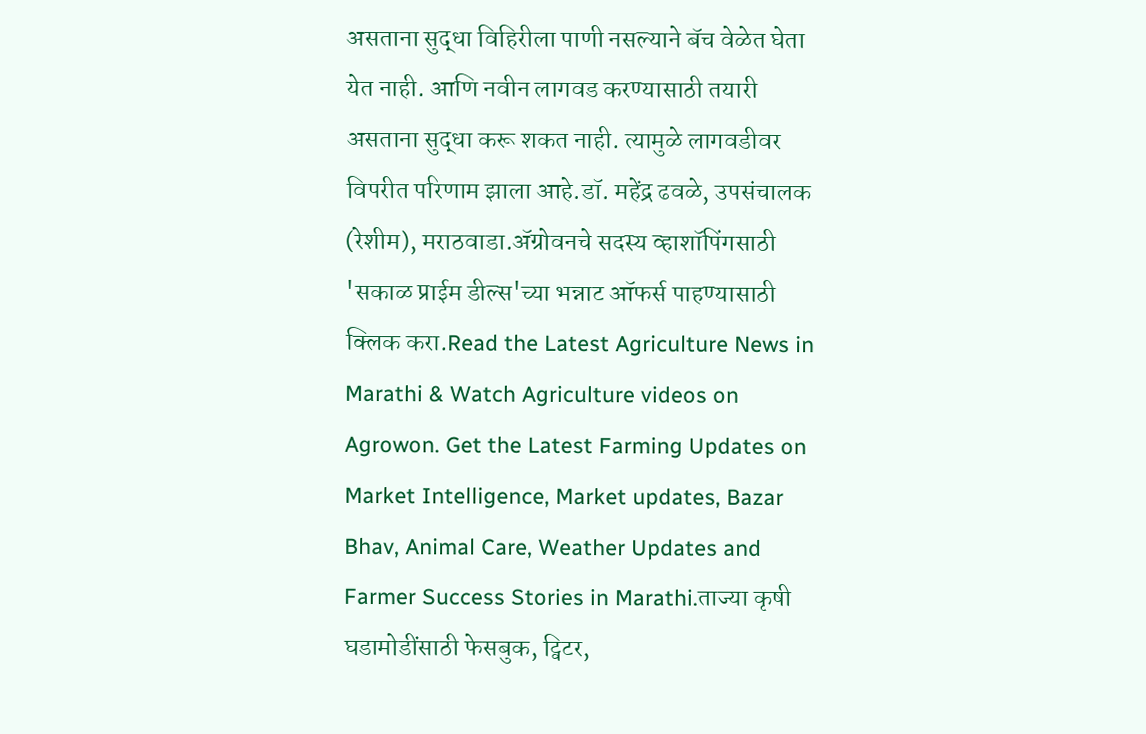असताना सुद्धा विहिरीला पाणी नसल्याने बॅच वेळेत घेता येत नाही. आणि नवीन लागवड करण्यासाठी तयारी असताना सुद्धा करू शकत नाही. त्यामुळे लागवडीवर विपरीत परिणाम झाला आहे.डॉ. महेंद्र ढवळे, उपसंचालक (रेशीम), मराठवाडा.ॲग्रोवनचे सदस्य व्हाशॉपिंगसाठी 'सकाळ प्राईम डील्स'च्या भन्नाट ऑफर्स पाहण्यासाठी क्लिक करा.Read the Latest Agriculture News in Marathi & Watch Agriculture videos on Agrowon. Get the Latest Farming Updates on Market Intelligence, Market updates, Bazar Bhav, Animal Care, Weather Updates and Farmer Success Stories in Marathi.ताज्या कृषी घडामोडींसाठी फेसबुक, ट्विटर,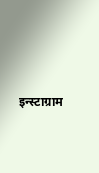इन्स्टाग्राम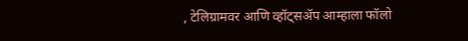, टेलिग्रामवर आणि व्हॉट्सॲप आम्हाला फॉलो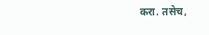करा. तसेच,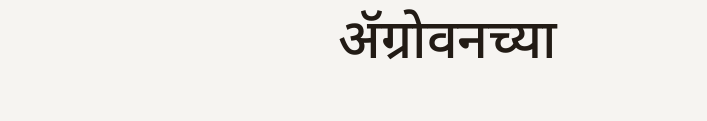ॲग्रोवनच्या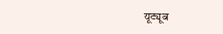यूट्यूब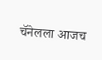चॅनेलला आजच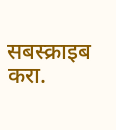सबस्क्राइब करा.